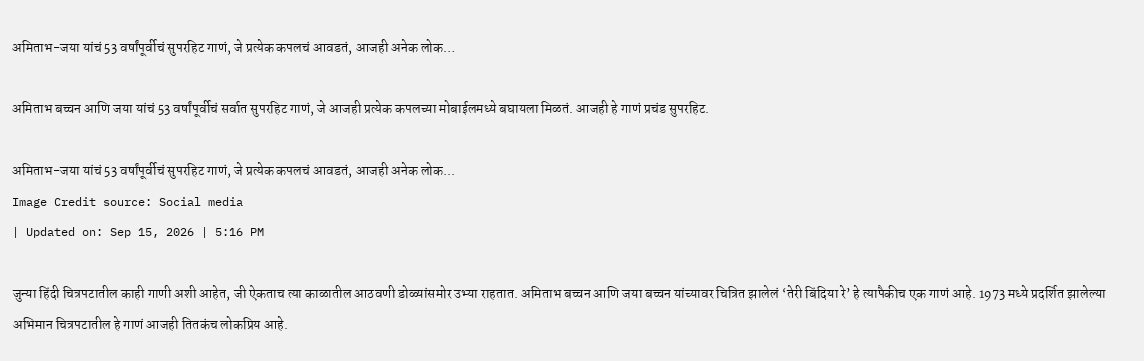अमिताभ-जया यांचं 53 वर्षांपूर्वीचं सुपरहिट गाणं, जे प्रत्येक कपलचं आवडतं, आजही अनेक लोक…

अमिताभ बच्चन आणि जया यांचं 53 वर्षांपूर्वीचं सर्वात सुपरहिट गाणं, जे आजही प्रत्येक कपलच्या मोबाईलमध्ये बघायला मिळतं. आजही हे गाणं प्रचंड सुपरहिट.

अमिताभ-जया यांचं 53 वर्षांपूर्वीचं सुपरहिट गाणं, जे प्रत्येक कपलचं आवडतं, आजही अनेक लोक...
Image Credit source: Social media
| Updated on: Sep 15, 2026 | 5:16 PM

जुन्या हिंदी चित्रपटातील काही गाणी अशी आहेत, जी ऐकताच त्या काळातील आठवणी डोळ्यांसमोर उभ्या राहतात. अमिताभ बच्चन आणि जया बच्चन यांच्यावर चित्रित झालेलं ‘तेरी बिंदिया रे’ हे त्यापैकीच एक गाणं आहे. 1973 मध्ये प्रदर्शित झालेल्या अभिमान चित्रपटातील हे गाणं आजही तितकंच लोकप्रिय आहे.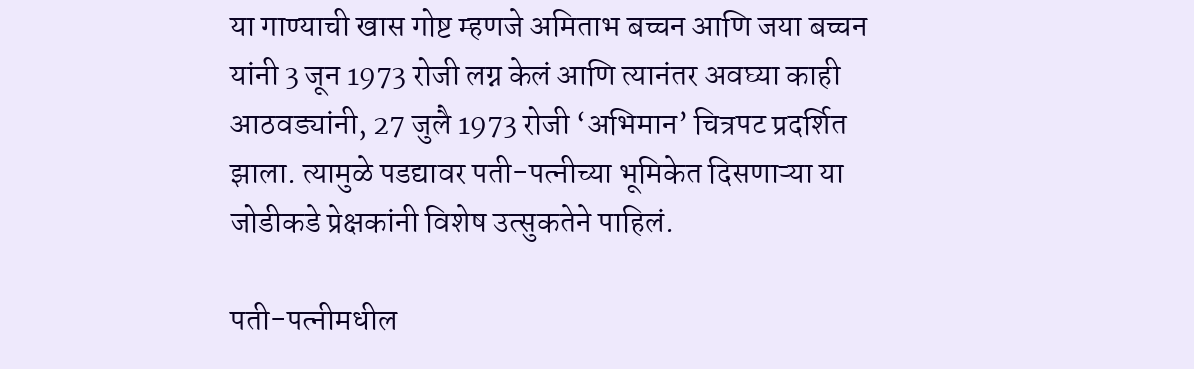या गाण्याची खास गोष्ट म्हणजे अमिताभ बच्चन आणि जया बच्चन यांनी 3 जून 1973 रोजी लग्न केलं आणि त्यानंतर अवघ्या काही आठवड्यांनी, 27 जुलै 1973 रोजी ‘अभिमान’ चित्रपट प्रदर्शित झाला. त्यामुळे पडद्यावर पती-पत्नीच्या भूमिकेत दिसणाऱ्या या जोडीकडे प्रेक्षकांनी विशेष उत्सुकतेने पाहिलं.

पती-पत्नीमधील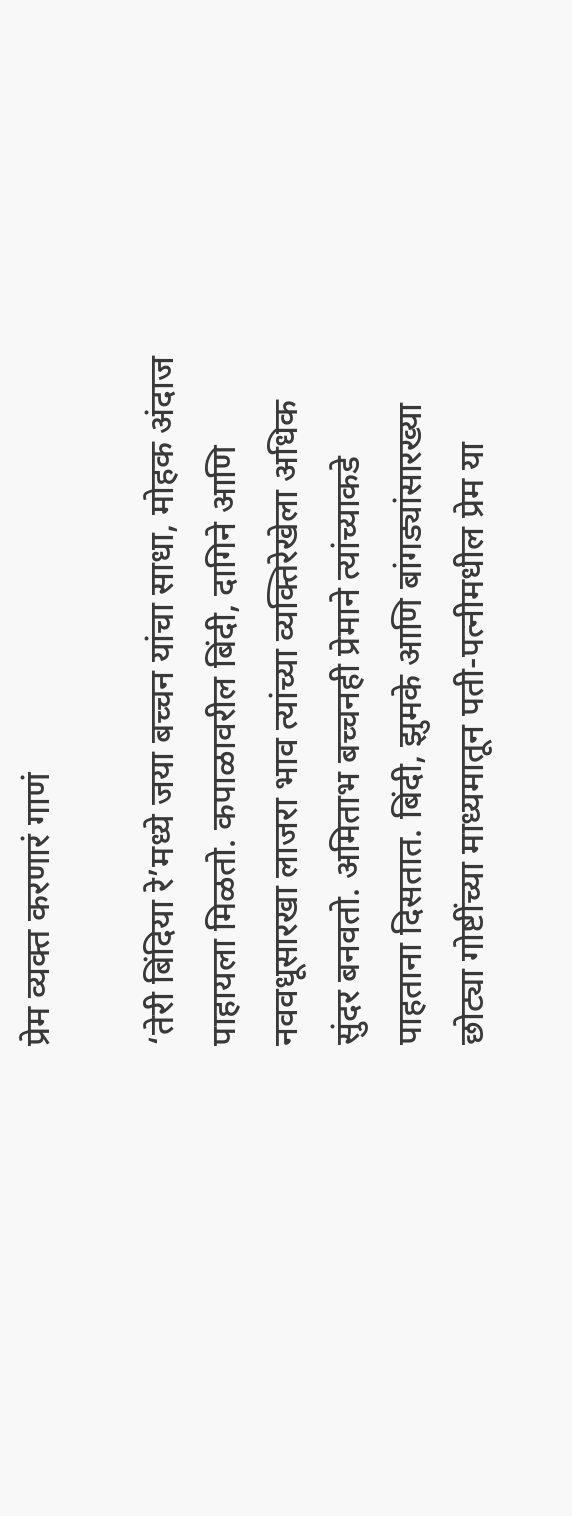प्रेम व्यक्त करणारं गाणं

‘तेरी बिंदिया रे’मध्ये जया बच्चन यांचा साधा, मोहक अंदाज पाहायला मिळतो. कपाळावरील बिंदी, दागिने आणि नववधूसारखा लाजरा भाव त्यांच्या व्यक्तिरेखेला अधिक सुंदर बनवतो. अमिताभ बच्चनही प्रेमाने त्यांच्याकडे पाहताना दिसतात. बिंदी, झुमके आणि बांगड्यांसारख्या छोट्या गोष्टींच्या माध्यमातून पती-पत्नीमधील प्रेम या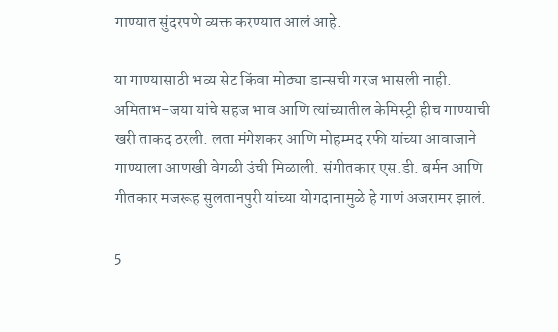गाण्यात सुंदरपणे व्यक्त करण्यात आलं आहे.

या गाण्यासाठी भव्य सेट किंवा मोठ्या डान्सची गरज भासली नाही. अमिताभ-जया यांचे सहज भाव आणि त्यांच्यातील केमिस्ट्री हीच गाण्याची खरी ताकद ठरली. लता मंगेशकर आणि मोहम्मद रफी यांच्या आवाजाने गाण्याला आणखी वेगळी उंची मिळाली. संगीतकार एस.डी. बर्मन आणि गीतकार मजरूह सुलतानपुरी यांच्या योगदानामुळे हे गाणं अजरामर झालं.

5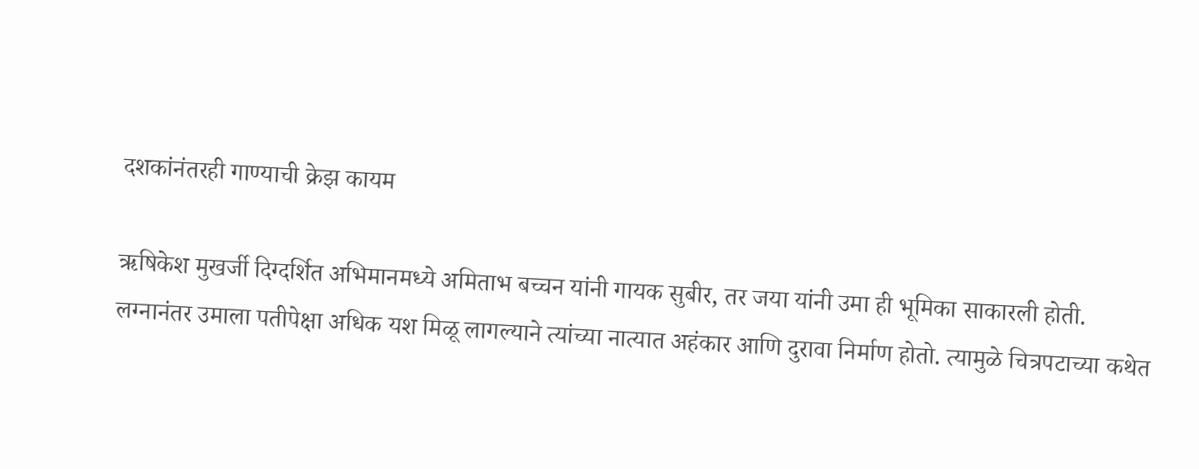दशकांनंतरही गाण्याची क्रेझ कायम

ऋषिकेश मुखर्जी दिग्दर्शित अभिमानमध्ये अमिताभ बच्चन यांनी गायक सुबीर, तर जया यांनी उमा ही भूमिका साकारली होती. लग्नानंतर उमाला पतीपेक्षा अधिक यश मिळू लागल्याने त्यांच्या नात्यात अहंकार आणि दुरावा निर्माण होतो. त्यामुळे चित्रपटाच्या कथेत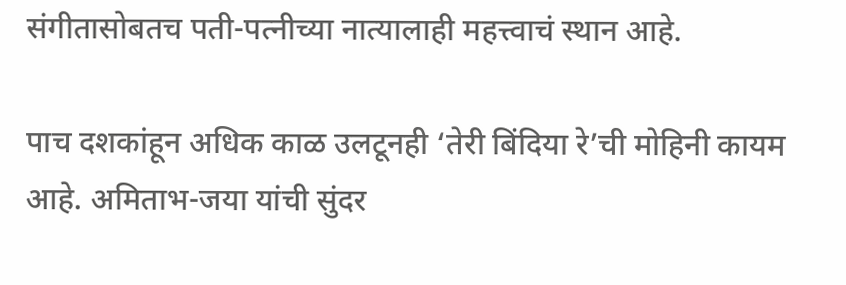संगीतासोबतच पती-पत्नीच्या नात्यालाही महत्त्वाचं स्थान आहे.

पाच दशकांहून अधिक काळ उलटूनही ‘तेरी बिंदिया रे’ची मोहिनी कायम आहे. अमिताभ-जया यांची सुंदर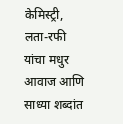केमिस्ट्री, लता-रफी यांचा मधुर आवाज आणि साध्या शब्दांत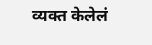व्यक्त केलेलं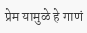प्रेम यामुळे हे गाणं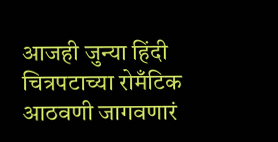आजही जुन्या हिंदी चित्रपटाच्या रोमँटिक आठवणी जागवणारं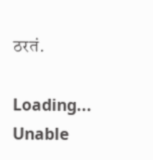ठरतं.

Loading...
Unable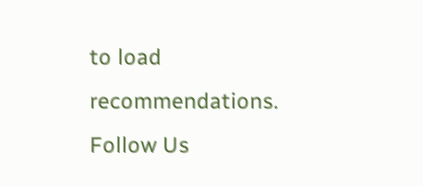to load recommendations.
Follow Us